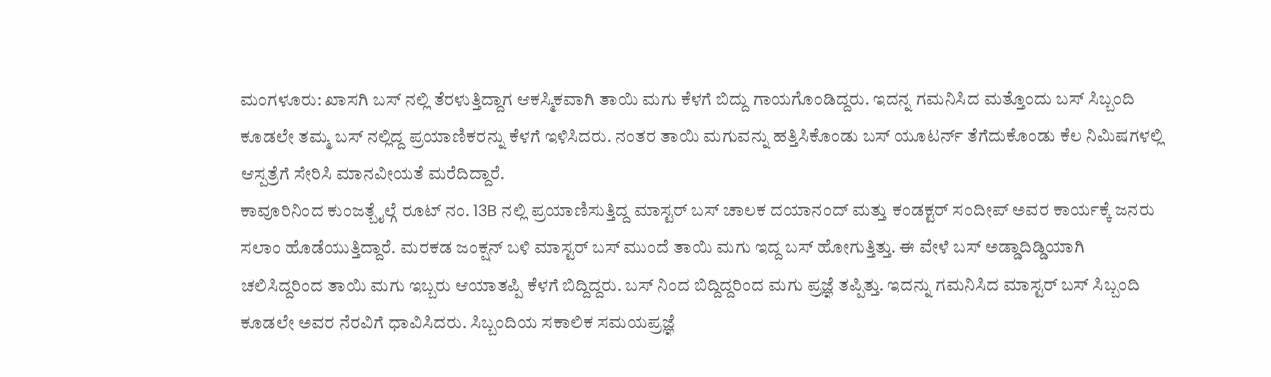ಮಂಗಳೂರು: ಖಾಸಗಿ ಬಸ್ ನಲ್ಲಿ ತೆರಳುತ್ತಿದ್ದಾಗ ಆಕಸ್ಮಿಕವಾಗಿ ತಾಯಿ ಮಗು ಕೆಳಗೆ ಬಿದ್ದು ಗಾಯಗೊಂಡಿದ್ದರು. ಇದನ್ನ ಗಮನಿಸಿದ ಮತ್ತೊಂದು ಬಸ್ ಸಿಬ್ಬಂದಿ ಕೂಡಲೇ ತಮ್ಮ ಬಸ್ ನಲ್ಲಿದ್ದ ಪ್ರಯಾಣಿಕರನ್ನು ಕೆಳಗೆ ಇಳಿಸಿದರು. ನಂತರ ತಾಯಿ ಮಗುವನ್ನು ಹತ್ತಿಸಿಕೊಂಡು ಬಸ್ ಯೂಟರ್ನ್ ತೆಗೆದುಕೊಂಡು ಕೆಲ ನಿಮಿಷಗಳಲ್ಲಿ ಆಸ್ಪತ್ರೆಗೆ ಸೇರಿಸಿ ಮಾನವೀಯತೆ ಮರೆದಿದ್ದಾರೆ.
ಕಾವೂರಿನಿಂದ ಕುಂಜತ್ಬೈಲ್ಗೆ ರೂಟ್ ನಂ. 13B ನಲ್ಲಿ ಪ್ರಯಾಣಿಸುತ್ತಿದ್ದ ಮಾಸ್ಟರ್ ಬಸ್ ಚಾಲಕ ದಯಾನಂದ್ ಮತ್ತು ಕಂಡಕ್ಟರ್ ಸಂದೀಪ್ ಅವರ ಕಾರ್ಯಕ್ಕೆ ಜನರು ಸಲಾಂ ಹೊಡೆಯುತ್ತಿದ್ದಾರೆ. ಮರಕಡ ಜಂಕ್ಷನ್ ಬಳಿ ಮಾಸ್ಟರ್ ಬಸ್ ಮುಂದೆ ತಾಯಿ ಮಗು ಇದ್ದ ಬಸ್ ಹೋಗುತ್ತಿತ್ತು. ಈ ವೇಳೆ ಬಸ್ ಅಡ್ಡಾದಿಡ್ಡಿಯಾಗಿ ಚಲಿಸಿದ್ದರಿಂದ ತಾಯಿ ಮಗು ಇಬ್ಬರು ಆಯಾತಪ್ಪಿ ಕೆಳಗೆ ಬಿದ್ದಿದ್ದರು. ಬಸ್ ನಿಂದ ಬಿದ್ದಿದ್ದರಿಂದ ಮಗು ಪ್ರಜ್ಞೆ ತಪ್ಪಿತ್ತು. ಇದನ್ನು ಗಮನಿಸಿದ ಮಾಸ್ಟರ್ ಬಸ್ ಸಿಬ್ಬಂದಿ ಕೂಡಲೇ ಅವರ ನೆರವಿಗೆ ಧಾವಿಸಿದರು. ಸಿಬ್ಬಂದಿಯ ಸಕಾಲಿಕ ಸಮಯಪ್ರಜ್ಞೆ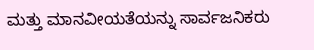ಮತ್ತು ಮಾನವೀಯತೆಯನ್ನು ಸಾರ್ವಜನಿಕರು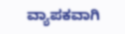ವ್ಯಾಪಕವಾಗಿ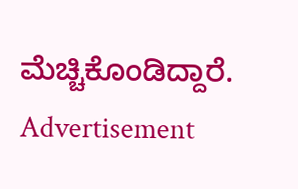ಮೆಚ್ಚಿಕೊಂಡಿದ್ದಾರೆ.
Advertisement